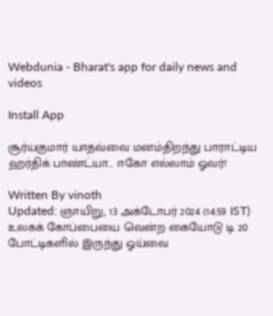Webdunia - Bharat's app for daily news and videos

Install App

சூர்யகுமார் யாதவ்வை மனம்திறந்து பாராட்டிய ஹர்திக் பாண்ட்யா… ஈகோ எல்லாம் ஓவர்!

Written By vinoth
Updated: ஞாயிறு, 13 அக்டோபர் 2024 (14:59 IST)
உலகக் கோப்பையை வென்ற கையோடு டி 20 போட்டிகளில் இருந்து ஓய்வை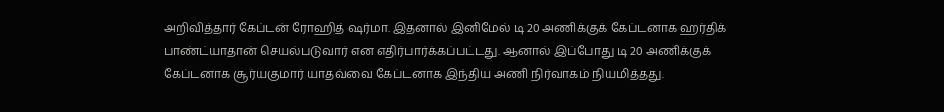அறிவித்தார் கேப்டன் ரோஹித் ஷர்மா. இதனால் இனிமேல் டி 20 அணிக்குக் கேப்டனாக ஹர்திக் பாண்ட்யாதான் செயல்படுவார் என எதிர்பார்க்கப்பட்டது. ஆனால் இப்போது டி 20 அணிக்குக் கேப்டனாக சூர்யகுமார் யாதவ்வை கேப்டனாக இந்திய அணி நிர்வாகம் நியமித்தது.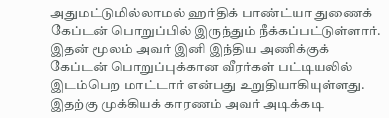அதுமட்டுமில்லாமல் ஹர்திக் பாண்ட்யா துணைக் கேப்டன் பொறுப்பில் இருந்தும் நீக்கப்பட்டுள்ளார். இதன் மூலம் அவர் இனி இந்திய அணிக்குக் கேப்டன் பொறுப்புக்கான வீரர்கள் பட்டியலில் இடம்பெற மாட்டார் என்பது உறுதியாகியுள்ளது. இதற்கு முக்கியக் காரணம் அவர் அடிக்கடி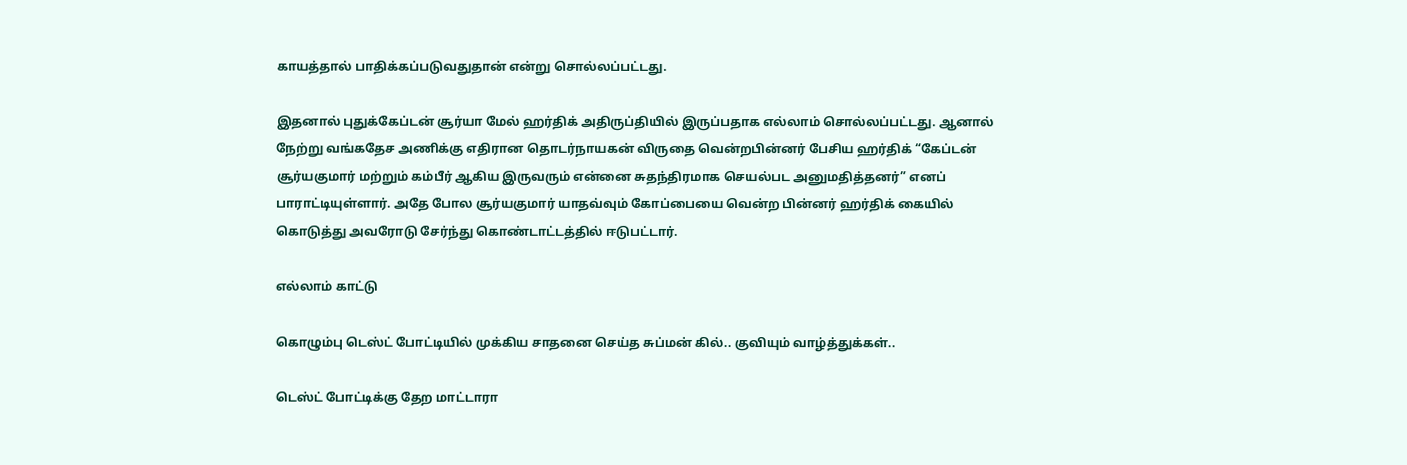காயத்தால் பாதிக்கப்படுவதுதான் என்று சொல்லப்பட்டது.

இதனால் புதுக்கேப்டன் சூர்யா மேல் ஹர்திக் அதிருப்தியில் இருப்பதாக எல்லாம் சொல்லப்பட்டது. ஆனால் நேற்று வங்கதேச அணிக்கு எதிரான தொடர்நாயகன் விருதை வென்றபின்னர் பேசிய ஹர்திக் “கேப்டன் சூர்யகுமார் மற்றும் கம்பீர் ஆகிய இருவரும் என்னை சுதந்திரமாக செயல்பட அனுமதித்தனர்” எனப் பாராட்டியுள்ளார். அதே போல சூர்யகுமார் யாதவ்வும் கோப்பையை வென்ற பின்னர் ஹர்திக் கையில் கொடுத்து அவரோடு சேர்ந்து கொண்டாட்டத்தில் ஈடுபட்டார்.

எல்லாம் காட்டு

கொழும்பு டெஸ்ட் போட்டியில் முக்கிய சாதனை செய்த சுப்மன் கில்.. குவியும் வாழ்த்துக்கள்..

டெஸ்ட் போட்டிக்கு தேற மாட்டாரா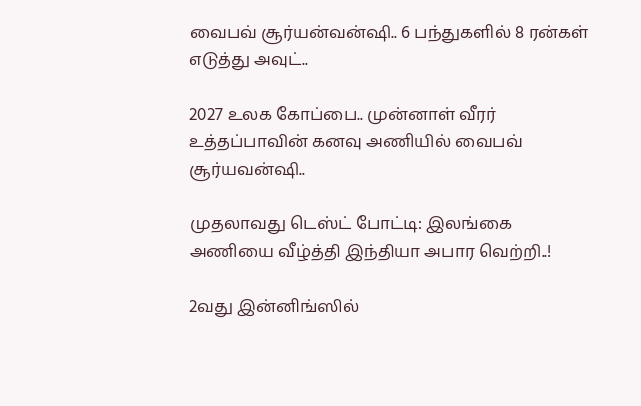வைபவ் சூர்யன்வன்ஷி.. 6 பந்துகளில் 8 ரன்கள் எடுத்து அவுட்..

2027 உலக கோப்பை.. முன்னாள் வீரர் உத்தப்பாவின் கனவு அணியில் வைபவ் சூர்யவன்ஷி..

முதலாவது டெஸ்ட் போட்டி: இலங்கை அணியை வீழ்த்தி இந்தியா அபார வெற்றி..!

2வது இன்னிங்ஸில்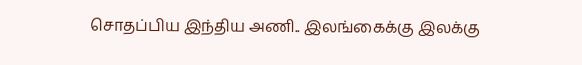சொதப்பிய இந்திய அணி.. இலங்கைக்கு இலக்கு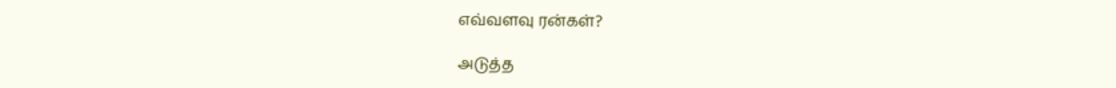எவ்வளவு ரன்கள்?

அடுத்த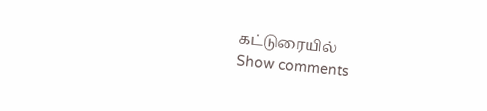கட்டுரையில்
Show comments